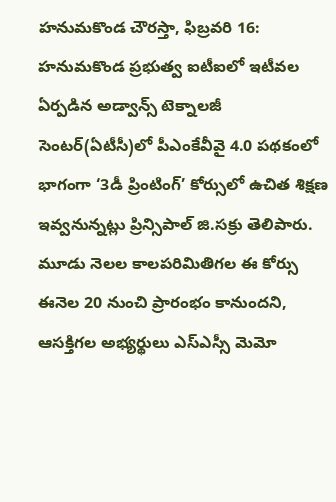హనుమకొండ చౌరస్తా, ఫిబ్రవరి 16: హనుమకొండ ప్రభుత్వ ఐటీఐలో ఇటీవల ఏర్పడిన అడ్వాన్స్ టెక్నాలజీ సెంటర్(ఏటీసీ)లో పీఎంకేవీవై 4.0 పథకంలో భాగంగా ‘3డీ ప్రింటింగ్’ కోర్సులో ఉచిత శిక్షణ ఇవ్వనున్నట్లు ప్రిన్సిపాల్ జి.సక్రు తెలిపారు. మూడు నెలల కాలపరిమితిగల ఈ కోర్సు ఈనెల 20 నుంచి ప్రారంభం కానుందని, ఆసక్తిగల అభ్యర్థులు ఎస్ఎస్సీ మెమో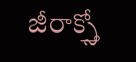జీరాక్స్తో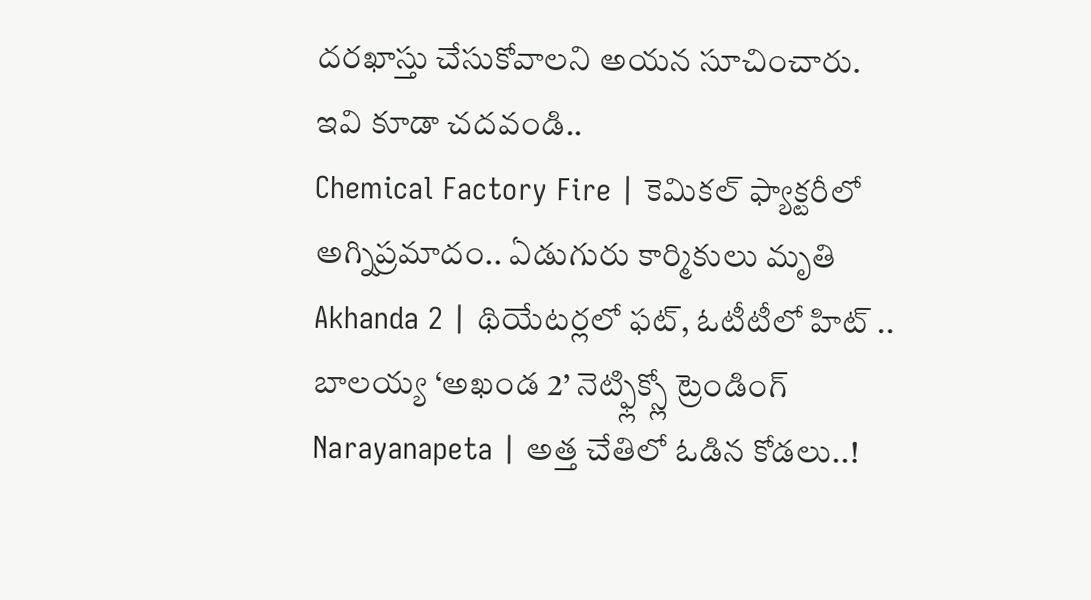దరఖాస్తు చేసుకోవాలని అయన సూచించారు.
ఇవి కూడా చదవండి..
Chemical Factory Fire | కెమికల్ ఫ్యాక్టరీలో అగ్నిప్రమాదం.. ఏడుగురు కార్మికులు మృతి
Akhanda 2 | థియేటర్లలో ఫట్, ఓటీటీలో హిట్ .. బాలయ్య ‘అఖండ 2’ నెట్ఫ్లిక్స్లో ట్రెండింగ్
Narayanapeta | అత్త చేతిలో ఓడిన కోడలు..!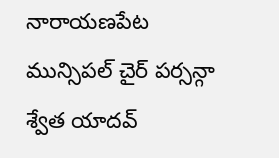నారాయణపేట మున్సిపల్ చైర్ పర్సన్గా శ్వేత యాదవ్